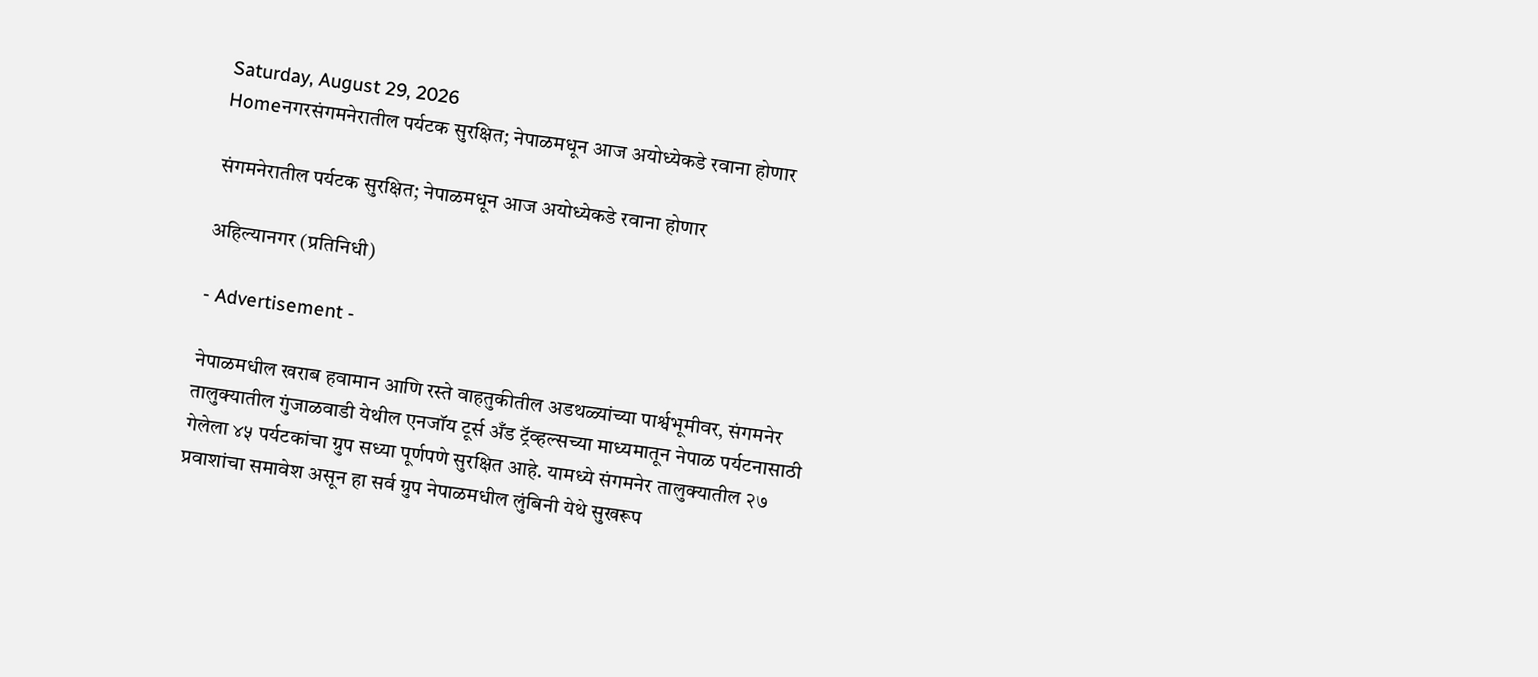Saturday, August 29, 2026
Homeनगरसंगमनेरातील पर्यटक सुरक्षित; नेपाळमधून आज अयोध्येकडे रवाना होणार

संगमनेरातील पर्यटक सुरक्षित; नेपाळमधून आज अयोध्येकडे रवाना होणार

अहिल्यानगर (प्रतिनिधी)

- Advertisement -

नेपाळमधील खराब हवामान आणि रस्ते वाहतुकीतील अडथळ्यांच्या पार्श्वभूमीवर, संगमनेर तालुक्यातील गुंजाळवाडी येथील एनजॉय टूर्स अँड ट्रॅव्हल्सच्या माध्यमातून नेपाळ पर्यटनासाठी गेलेला ४५ पर्यटकांचा ग्रुप सध्या पूर्णपणे सुरक्षित आहे. यामध्ये संगमनेर तालुक्यातील २७ प्रवाशांचा समावेश असून हा सर्व ग्रुप नेपाळमधील लुंबिनी येथे सुखरूप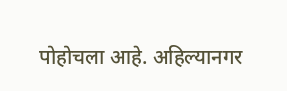पोहोचला आहे. अहिल्यानगर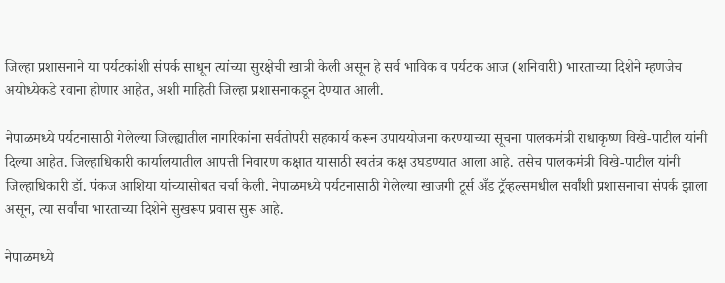जिल्हा प्रशासनाने या पर्यटकांशी संपर्क साधून त्यांच्या सुरक्षेची खात्री केली असून हे सर्व भाविक व पर्यटक आज (शनिवारी) भारताच्या दिशेने म्हणजेच अयोध्येकडे रवाना होणार आहेत, अशी माहिती जिल्हा प्रशासनाकडून देण्यात आली.

नेपाळमध्ये पर्यटनासाठी गेलेल्या जिल्ह्यातील नागरिकांना सर्वतोपरी सहकार्य करून उपाययोजना करण्याच्या सूचना पालकमंत्री राधाकृष्ण विखे-पाटील यांनी दिल्या आहेत. जिल्हाधिकारी कार्यालयातील आपत्ती निवारण कक्षात यासाठी स्वतंत्र कक्ष उघडण्यात आला आहे. तसेच पालकमंत्री विखे-पाटील यांनी जिल्हाधिकारी डॉ. पंकज आशिया यांच्यासोबत चर्चा केली. नेपाळमध्ये पर्यटनासाठी गेलेल्या खाजगी टूर्स अँड ट्रॅव्हल्समधील सर्वांशी प्रशासनाचा संपर्क झाला असून, त्या सर्वांचा भारताच्या दिशेने सुखरूप प्रवास सुरू आहे.

नेपाळमध्ये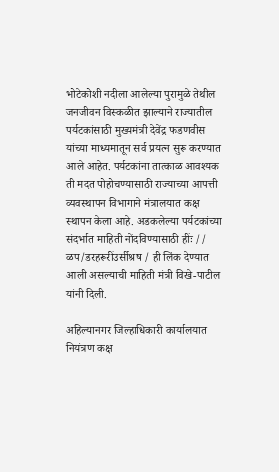भोटेकोशी नदीला आलेल्या पुरामुळे तेथील जनजीवन विस्कळीत झाल्याने राज्यातील पर्यटकांसाठी मुख्यमंत्री देवेंद्र फडणवीस यांच्या माध्यमातून सर्व प्रयत्न सुरू करण्यात आले आहेत. पर्यटकांना तात्काळ आवश्यक ती मदत पोहोचण्यासाठी राज्याच्या आपत्ती व्यवस्थापन विभागाने मंत्रालयात कक्ष स्थापन केला आहे. अडकलेल्या पर्यटकांच्या संदर्भात माहिती नोंदविण्यासाठी हींः // ळप/डरहरूरींउर्सीश्रष / ही लिंक देण्यात आली असल्याची माहिती मंत्री विखे-पाटील यांनी दिली.

अहिल्यानगर जिल्हाधिकारी कार्यालयात नियंत्रण कक्ष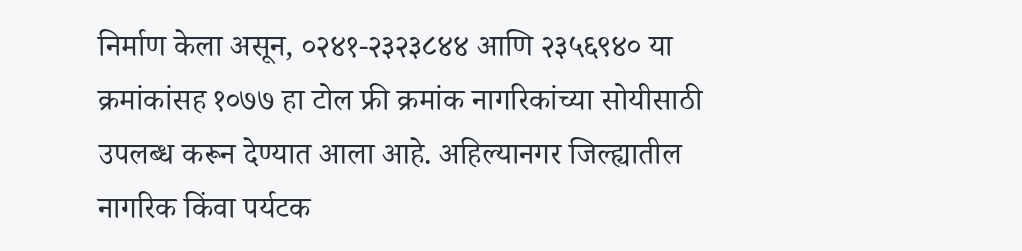निर्माण केला असून, ०२४१-२३२३८४४ आणि २३५६९४० या क्रमांकांसह १०७७ हा टोल फ्री क्रमांक नागरिकांच्या सोयीसाठी उपलब्ध करून देण्यात आला आहे. अहिल्यानगर जिल्ह्यातील नागरिक किंवा पर्यटक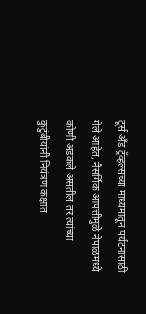टूर्स अँड ट्रॅव्हल्सच्या माध्यमातून पर्यटनासाठी गेले आहेत, नैसर्गिक आपत्तीमुळे नेपाळमध्ये कोणी अडकले असतील तर त्यांच्या कुटुंबीयांनी नियंत्रण कक्षात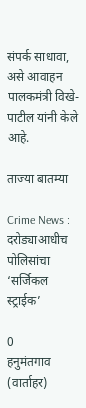संपर्क साधावा, असे आवाहन पालकमंत्री विखे-पाटील यांनी केले आहे.

ताज्या बातम्या

Crime News : दरोड्याआधीच पोलिसांचा ‘सर्जिकल स्ट्राईक’

0
हनुमंतगाव (वार्ताहर)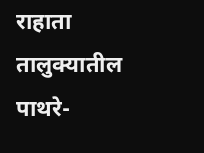राहाता तालुक्यातील पाथरे-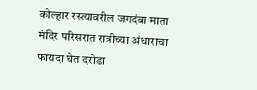कोल्हार रस्त्यावरील जगदंबा माता मंदिर परिसरात रात्रीच्या अंधाराचा फायदा घेत दरोडा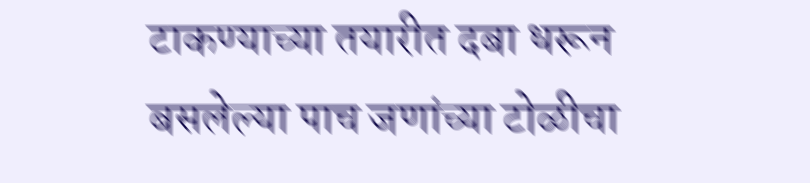टाकण्याच्या तयारीत दबा धरून बसलेल्या पाच जणांच्या टोळीचा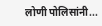लोणी पोलिसांनी...